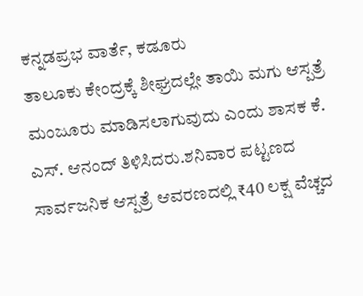ಕನ್ನಡಪ್ರಭ ವಾರ್ತೆ, ಕಡೂರು
ತಾಲೂಕು ಕೇಂದ್ರಕ್ಕೆ ಶೀಘ್ರದಲ್ಲೇ ತಾಯಿ ಮಗು ಆಸ್ಪತ್ರೆ ಮಂಜೂರು ಮಾಡಿಸಲಾಗುವುದು ಎಂದು ಶಾಸಕ ಕೆ. ಎಸ್. ಆನಂದ್ ತಿಳಿಸಿದರು.ಶನಿವಾರ ಪಟ್ಟಣದ ಸಾರ್ವಜನಿಕ ಆಸ್ಪತ್ರೆ ಆವರಣದಲ್ಲಿ ₹40 ಲಕ್ಷ ವೆಚ್ಚದ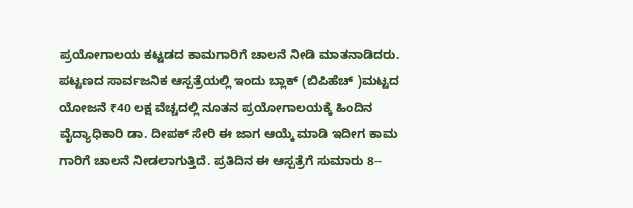ಪ್ರಯೋಗಾಲಯ ಕಟ್ಟಡದ ಕಾಮಗಾರಿಗೆ ಚಾಲನೆ ನೀಡಿ ಮಾತನಾಡಿದರು. ಪಟ್ಟಣದ ಸಾರ್ವಜನಿಕ ಆಸ್ಪತ್ರೆಯಲ್ಲಿ ಇಂದು ಬ್ಲಾಕ್ (ಬಿಪಿಹೆಚ್ )ಮಟ್ಟದ ಯೋಜನೆ ₹40 ಲಕ್ಷ ವೆಚ್ಚದಲ್ಲಿ ನೂತನ ಪ್ರಯೋಗಾಲಯಕ್ಕೆ ಹಿಂದಿನ ವೈದ್ಯಾಧಿಕಾರಿ ಡಾ. ದೀಪಕ್ ಸೇರಿ ಈ ಜಾಗ ಆಯ್ಕೆ ಮಾಡಿ ಇದೀಗ ಕಾಮ ಗಾರಿಗೆ ಚಾಲನೆ ನೀಡಲಾಗುತ್ತಿದೆ. ಪ್ರತಿದಿನ ಈ ಆಸ್ಪತ್ರೆಗೆ ಸುಮಾರು 8--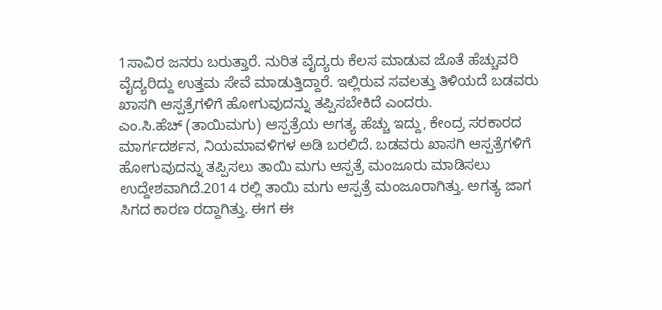1ಸಾವಿರ ಜನರು ಬರುತ್ತಾರೆ. ನುರಿತ ವೈದ್ಯರು ಕೆಲಸ ಮಾಡುವ ಜೊತೆ ಹೆಚ್ಚುವರಿ ವೈದ್ಯರಿದ್ದು ಉತ್ತಮ ಸೇವೆ ಮಾಡುತ್ತಿದ್ದಾರೆ. ಇಲ್ಲಿರುವ ಸವಲತ್ತು ತಿಳಿಯದೆ ಬಡವರು ಖಾಸಗಿ ಆಸ್ಪತ್ರೆಗಳಿಗೆ ಹೋಗುವುದನ್ನು ತಪ್ಪಿಸಬೇಕಿದೆ ಎಂದರು.
ಎಂ.ಸಿ.ಹೆಚ್ (ತಾಯಿಮಗು) ಆಸ್ಪತ್ರೆಯ ಅಗತ್ಯ ಹೆಚ್ಚು ಇದ್ದು, ಕೇಂದ್ರ ಸರಕಾರದ ಮಾರ್ಗದರ್ಶನ, ನಿಯಮಾವಳಿಗಳ ಅಡಿ ಬರಲಿದೆ. ಬಡವರು ಖಾಸಗಿ ಆಸ್ಪತ್ರೆಗಳಿಗೆ ಹೋಗುವುದನ್ನು ತಪ್ಪಿಸಲು ತಾಯಿ ಮಗು ಆಸ್ಪತ್ರೆ ಮಂಜೂರು ಮಾಡಿಸಲು ಉದ್ದೇಶವಾಗಿದೆ.2014 ರಲ್ಲಿ ತಾಯಿ ಮಗು ಆಸ್ಪತ್ರೆ ಮಂಜೂರಾಗಿತ್ತು. ಅಗತ್ಯ ಜಾಗ ಸಿಗದ ಕಾರಣ ರದ್ದಾಗಿತ್ತು. ಈಗ ಈ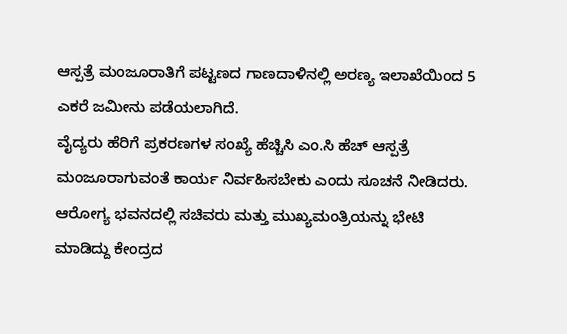ಆಸ್ಪತ್ರೆ ಮಂಜೂರಾತಿಗೆ ಪಟ್ಟಣದ ಗಾಣದಾಳಿನಲ್ಲಿ ಅರಣ್ಯ ಇಲಾಖೆಯಿಂದ 5 ಎಕರೆ ಜಮೀನು ಪಡೆಯಲಾಗಿದೆ.
ವೈದ್ಯರು ಹೆರಿಗೆ ಪ್ರಕರಣಗಳ ಸಂಖ್ಯೆ ಹೆಚ್ಚಿಸಿ ಎಂ.ಸಿ ಹೆಚ್ ಆಸ್ಪತ್ರೆ ಮಂಜೂರಾಗುವಂತೆ ಕಾರ್ಯ ನಿರ್ವಹಿಸಬೇಕು ಎಂದು ಸೂಚನೆ ನೀಡಿದರು. ಆರೋಗ್ಯ ಭವನದಲ್ಲಿ ಸಚಿವರು ಮತ್ತು ಮುಖ್ಯಮಂತ್ರಿಯನ್ನು ಭೇಟಿ ಮಾಡಿದ್ದು ಕೇಂದ್ರದ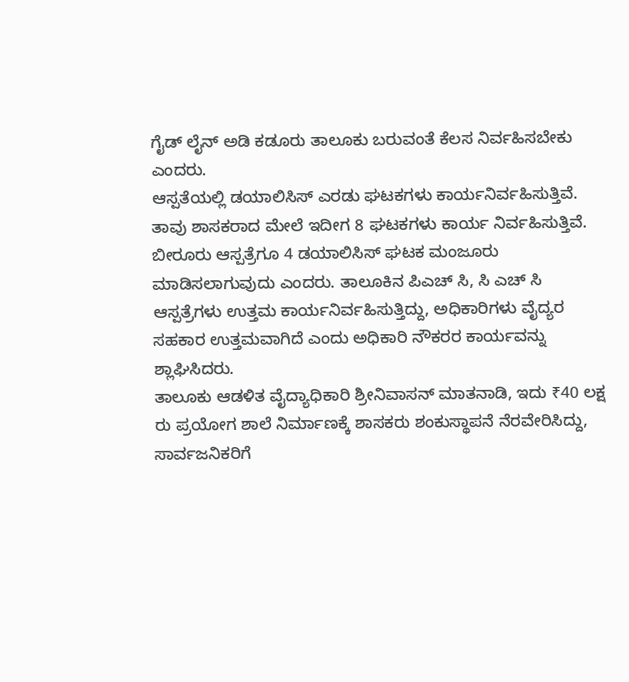ಗೈಡ್ ಲೈನ್ ಅಡಿ ಕಡೂರು ತಾಲೂಕು ಬರುವಂತೆ ಕೆಲಸ ನಿರ್ವಹಿಸಬೇಕು ಎಂದರು.
ಆಸ್ಪತೆಯಲ್ಲಿ ಡಯಾಲಿಸಿಸ್ ಎರಡು ಘಟಕಗಳು ಕಾರ್ಯನಿರ್ವಹಿಸುತ್ತಿವೆ. ತಾವು ಶಾಸಕರಾದ ಮೇಲೆ ಇದೀಗ 8 ಘಟಕಗಳು ಕಾರ್ಯ ನಿರ್ವಹಿಸುತ್ತಿವೆ. ಬೀರೂರು ಆಸ್ಪತ್ರೆಗೂ 4 ಡಯಾಲಿಸಿಸ್ ಘಟಕ ಮಂಜೂರು ಮಾಡಿಸಲಾಗುವುದು ಎಂದರು. ತಾಲೂಕಿನ ಪಿಎಚ್ ಸಿ, ಸಿ ಎಚ್ ಸಿ ಆಸ್ಪತ್ರೆಗಳು ಉತ್ತಮ ಕಾರ್ಯನಿರ್ವಹಿಸುತ್ತಿದ್ದು, ಅಧಿಕಾರಿಗಳು ವೈದ್ಯರ ಸಹಕಾರ ಉತ್ತಮವಾಗಿದೆ ಎಂದು ಅಧಿಕಾರಿ ನೌಕರರ ಕಾರ್ಯವನ್ನು ಶ್ಲಾಘಿಸಿದರು.
ತಾಲೂಕು ಆಡಳಿತ ವೈದ್ಯಾಧಿಕಾರಿ ಶ್ರೀನಿವಾಸನ್ ಮಾತನಾಡಿ, ಇದು ₹40 ಲಕ್ಷ ರು ಪ್ರಯೋಗ ಶಾಲೆ ನಿರ್ಮಾಣಕ್ಕೆ ಶಾಸಕರು ಶಂಕುಸ್ಥಾಪನೆ ನೆರವೇರಿಸಿದ್ದು, ಸಾರ್ವಜನಿಕರಿಗೆ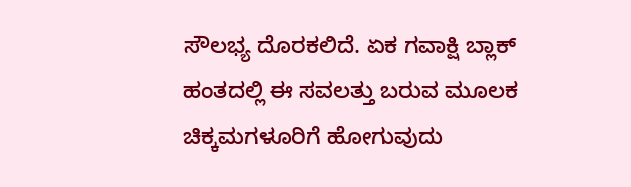ಸೌಲಭ್ಯ ದೊರಕಲಿದೆ. ಏಕ ಗವಾಕ್ಷಿ ಬ್ಲಾಕ್ ಹಂತದಲ್ಲಿ ಈ ಸವಲತ್ತು ಬರುವ ಮೂಲಕ ಚಿಕ್ಕಮಗಳೂರಿಗೆ ಹೋಗುವುದು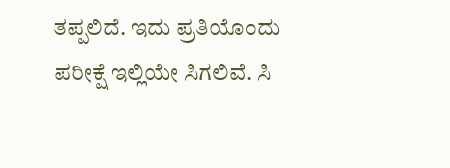ತಪ್ಪಲಿದೆ. ಇದು ಪ್ರತಿಯೊಂದು ಪರೀಕ್ಷೆ ಇಲ್ಲಿಯೇ ಸಿಗಲಿವೆ. ಸಿ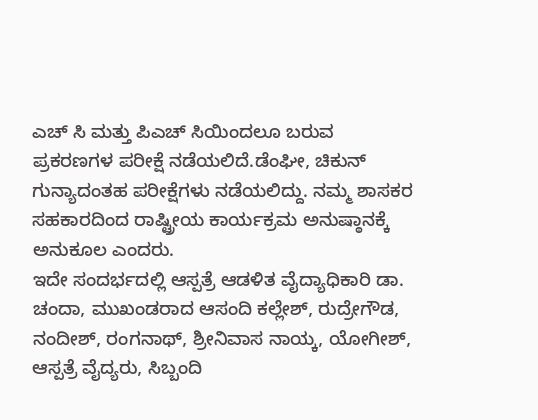ಎಚ್ ಸಿ ಮತ್ತು ಪಿಎಚ್ ಸಿಯಿಂದಲೂ ಬರುವ ಪ್ರಕರಣಗಳ ಪರೀಕ್ಷೆ ನಡೆಯಲಿದೆ.ಡೆಂಘೀ, ಚಿಕುನ್ ಗುನ್ಯಾದಂತಹ ಪರೀಕ್ಷೆಗಳು ನಡೆಯಲಿದ್ದು. ನಮ್ಮ ಶಾಸಕರ ಸಹಕಾರದಿಂದ ರಾಷ್ಟ್ರೀಯ ಕಾರ್ಯಕ್ರಮ ಅನುಷ್ಠಾನಕ್ಕೆ ಅನುಕೂಲ ಎಂದರು.
ಇದೇ ಸಂದರ್ಭದಲ್ಲಿ ಆಸ್ಪತ್ರೆ ಆಡಳಿತ ವೈದ್ಯಾಧಿಕಾರಿ ಡಾ. ಚಂದಾ, ಮುಖಂಡರಾದ ಆಸಂದಿ ಕಲ್ಲೇಶ್, ರುದ್ರೇಗೌಡ, ನಂದೀಶ್, ರಂಗನಾಥ್, ಶ್ರೀನಿವಾಸ ನಾಯ್ಕ, ಯೋಗೀಶ್, ಆಸ್ಪತ್ರೆ ವೈದ್ಯರು, ಸಿಬ್ಬಂದಿ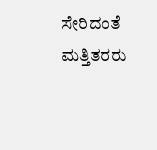ಸೇರಿದಂತೆ ಮತ್ತಿತರರು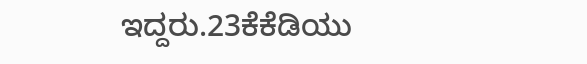ಇದ್ದರು.23ಕೆಕೆಡಿಯು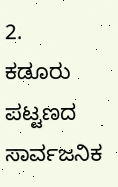2.
ಕಡೂರು ಪಟ್ಟಣದ ಸಾರ್ವಜನಿಕ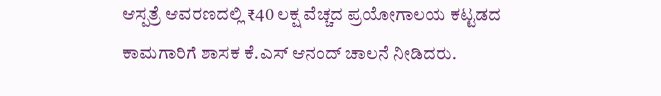ಆಸ್ಪತ್ರೆ ಆವರಣದಲ್ಲಿ ₹40 ಲಕ್ಷ ವೆಚ್ಚದ ಪ್ರಯೋಗಾಲಯ ಕಟ್ಟಡದ ಕಾಮಗಾರಿಗೆ ಶಾಸಕ ಕೆ.ಎಸ್ ಆನಂದ್ ಚಾಲನೆ ನೀಡಿದರು.